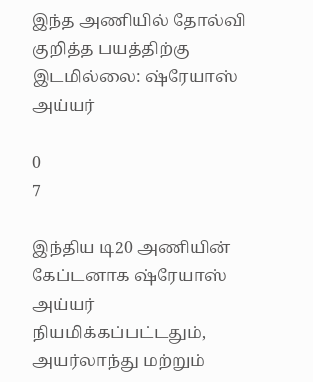இந்த அணியில் தோல்வி குறித்த பயத்திற்கு இடமில்லை: ஷ்ரேயாஸ் அய்யர்

0
7

இந்திய டி20 அணியின் கேப்டனாக ஷ்ரேயாஸ் அய்யர் நியமிக்கப்பட்டதும், அயர்லாந்து மற்றும்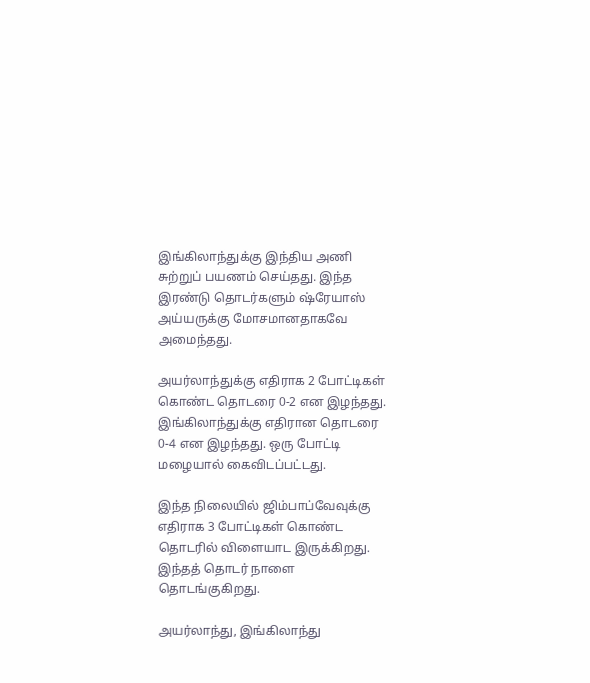இங்கிலாந்துக்கு இந்திய அணி சுற்றுப் பயணம் செய்தது. இந்த இரண்டு தொடர்களும் ஷ்ரேயாஸ் அய்யருக்கு மோசமானதாகவே அமைந்தது.

அயர்லாந்துக்கு எதிராக 2 போட்டிகள் கொண்ட தொடரை 0-2 என இழந்தது. இங்கிலாந்துக்கு எதிரான தொடரை 0-4 என இழந்தது. ஒரு போட்டி மழையால் கைவிடப்பட்டது.

இந்த நிலையில் ஜிம்பாப்வேவுக்கு எதிராக 3 போட்டிகள் கொண்ட தொடரில் விளையாட இருக்கிறது. இந்தத் தொடர் நாளை தொடங்குகிறது.

அயர்லாந்து, இங்கிலாந்து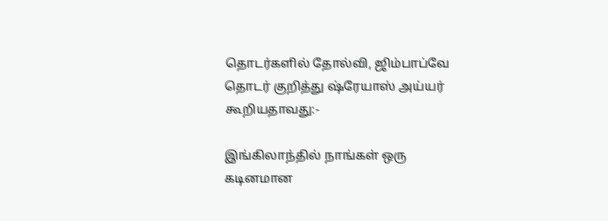தொடர்களில் தோல்வி, ஜிம்பாப்வே தொடர் குறித்து ஷ்ரேயாஸ் அய்யர் கூறியதாவது:-

இங்கிலாந்தில் நாங்கள் ஒரு கடினமான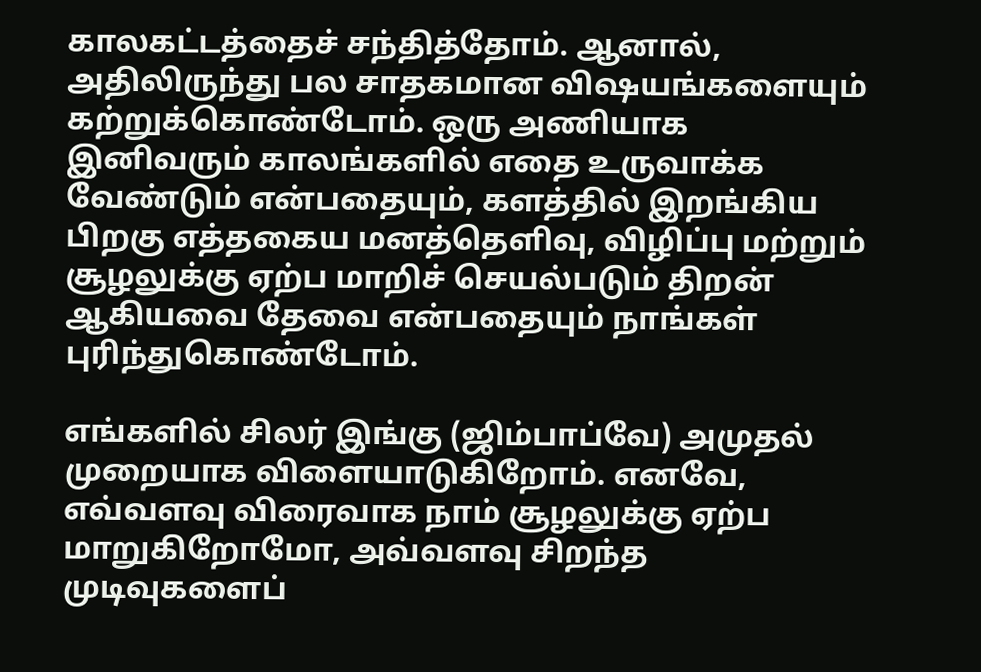காலகட்டத்தைச் சந்தித்தோம். ஆனால், அதிலிருந்து பல சாதகமான விஷயங்களையும் கற்றுக்கொண்டோம். ஒரு அணியாக இனிவரும் காலங்களில் எதை உருவாக்க வேண்டும் என்பதையும், களத்தில் இறங்கிய பிறகு எத்தகைய மனத்தெளிவு, விழிப்பு மற்றும் சூழலுக்கு ஏற்ப மாறிச் செயல்படும் திறன் ஆகியவை தேவை என்பதையும் நாங்கள் புரிந்துகொண்டோம்.

எங்களில் சிலர் இங்கு (ஜிம்பாப்வே) அமுதல் முறையாக விளையாடுகிறோம். எனவே, எவ்வளவு விரைவாக நாம் சூழலுக்கு ஏற்ப மாறுகிறோமோ, அவ்வளவு சிறந்த முடிவுகளைப்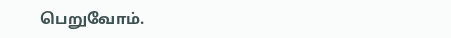பெறுவோம்.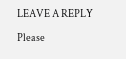LEAVE A REPLY

Please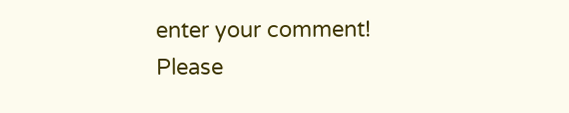enter your comment!
Please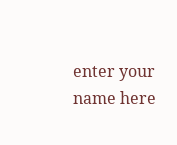enter your name here